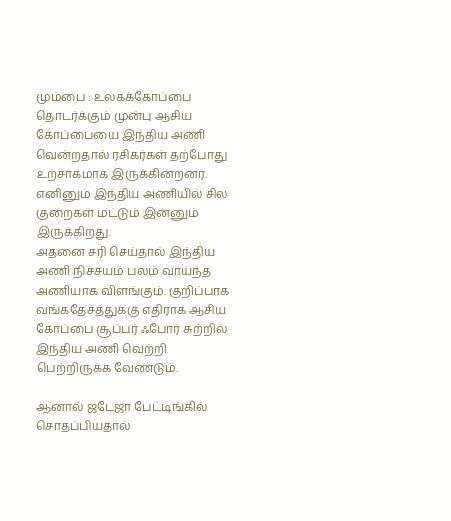மும்பை : உலகக்கோப்பை தொடர்க்கும் முன்பு ஆசிய கோப்பையை இந்திய அணி வென்றதால் ரசிகர்கள் தற்போது உற்சாகமாக இருக்கின்றனர். எனினும் இந்திய அணியில் சில குறைகள் மட்டும் இன்னும் இருக்கிறது.
அதனை சரி செய்தால் இந்திய அணி நிச்சயம் பலம் வாய்ந்த அணியாக விளங்கும். குறிப்பாக வங்கதேசத்துக்கு எதிராக ஆசிய கோப்பை சூப்பர் ஃபோர் சுற்றில் இந்திய அணி வெற்றி பெற்றிருக்க வேண்டும்.

ஆனால் ஜடேஜா பேட்டிங்கில் சொதப்பியதால்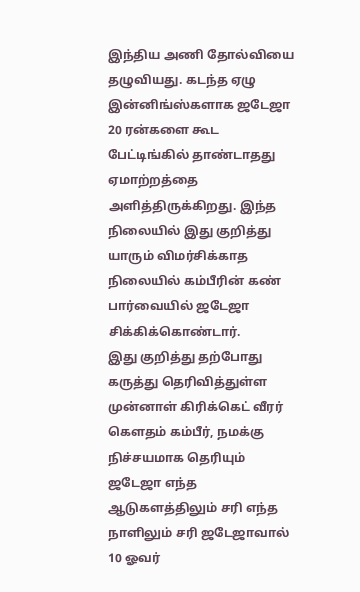இந்திய அணி தோல்வியை தழுவியது. கடந்த ஏழு இன்னிங்ஸ்களாக ஜடேஜா 20 ரன்களை கூட பேட்டிங்கில் தாண்டாதது ஏமாற்றத்தை அளித்திருக்கிறது. இந்த நிலையில் இது குறித்து யாரும் விமர்சிக்காத நிலையில் கம்பீரின் கண் பார்வையில் ஜடேஜா சிக்கிக்கொண்டார்.
இது குறித்து தற்போது கருத்து தெரிவித்துள்ள முன்னாள் கிரிக்கெட் வீரர் கௌதம் கம்பீர், நமக்கு நிச்சயமாக தெரியும் ஜடேஜா எந்த ஆடுகளத்திலும் சரி எந்த நாளிலும் சரி ஜடேஜாவால் 10 ஓவர்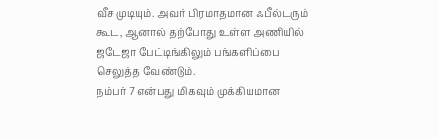வீச முடியும். அவர் பிரமாதமான ஃபீல்டரும் கூட, ஆனால் தற்போது உள்ள அணியில் ஜடேஜா பேட்டிங்கிலும் பங்களிப்பை செலுத்த வேண்டும்.
நம்பர் 7 என்பது மிகவும் முக்கியமான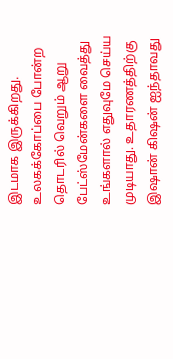இடமாக இருக்கிறது. உலகக்கோப்பை போன்ற தொடரில் வெறும் ஆறு பேட்ஸ்மேன்களை வைத்து உங்களால் எதுவுமே செய்ய முடியாது. உதாரணத்திற்கு இஷான் கிஷன் ஐந்தாவது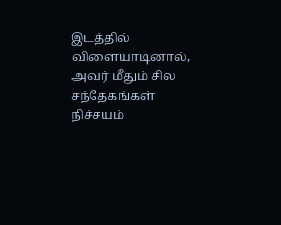இடத்தில் விளையாடினால், அவர் மீதும் சில சந்தேகங்கள் நிச்சயம்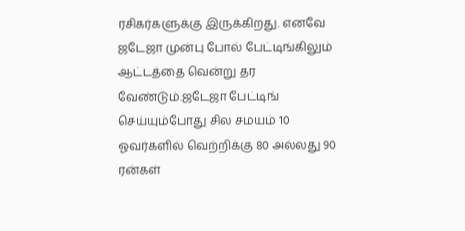ரசிகர்களுக்கு இருக்கிறது. எனவே ஜடேஜா முன்பு போல் பேட்டிங்கிலும் ஆட்டத்தை வென்று தர வேண்டும்.ஜடேஜா பேட்டிங் செய்யும்போது சில சமயம் 10 ஓவர்களில் வெற்றிக்கு 80 அல்லது 90 ரன்கள்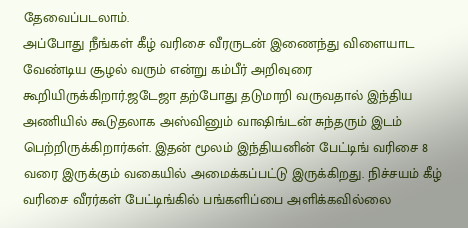தேவைப்படலாம்.
அப்போது நீங்கள் கீழ் வரிசை வீரருடன் இணைந்து விளையாட வேண்டிய சூழல் வரும் என்று கம்பீர் அறிவுரை கூறியிருக்கிறார்.ஜடேஜா தற்போது தடுமாறி வருவதால் இந்திய அணியில் கூடுதலாக அஸ்வினும் வாஷிங்டன் சுந்தரும் இடம் பெற்றிருக்கிறார்கள். இதன் மூலம் இந்தியனின் பேட்டிங் வரிசை 8 வரை இருக்கும் வகையில் அமைக்கப்பட்டு இருக்கிறது. நிச்சயம் கீழ் வரிசை வீரர்கள் பேட்டிங்கில் பங்களிப்பை அளிக்கவில்லை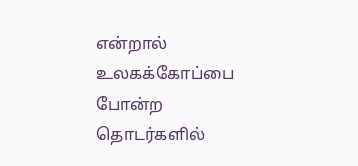என்றால் உலகக்கோப்பை போன்ற தொடர்களில்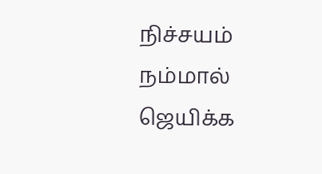நிச்சயம் நம்மால் ஜெயிக்க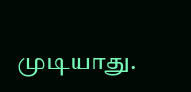முடியாது.